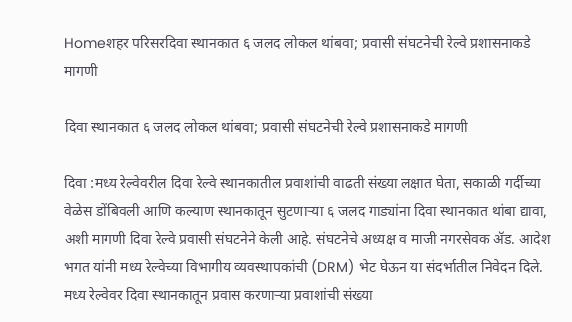Homeशहर परिसरदिवा स्थानकात ६ जलद लोकल थांबवा; प्रवासी संघटनेची रेल्वे प्रशासनाकडे मागणी

दिवा स्थानकात ६ जलद लोकल थांबवा; प्रवासी संघटनेची रेल्वे प्रशासनाकडे मागणी

दिवा :मध्य रेल्वेवरील दिवा रेल्वे स्थानकातील प्रवाशांची वाढती संख्या लक्षात घेता, सकाळी गर्दीच्या वेळेस डोंबिवली आणि कल्याण स्थानकातून सुटणाऱ्या ६ जलद गाड्यांना दिवा स्थानकात थांबा द्यावा, अशी मागणी दिवा रेल्वे प्रवासी संघटनेने केली आहे. संघटनेचे अध्यक्ष व माजी नगरसेवक ॲड. आदेश भगत यांनी मध्य रेल्वेच्या विभागीय व्यवस्थापकांची (DRM) भेट घेऊन या संदर्भातील निवेदन दिले.
मध्य रेल्वेवर दिवा स्थानकातून प्रवास करणाऱ्या प्रवाशांची संख्या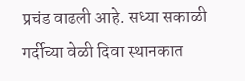प्रचंड वाढली आहे. सध्या सकाळी गर्दीच्या वेळी दिवा स्थानकात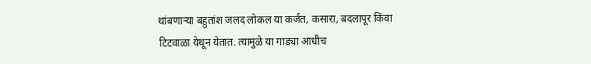थांबणाऱ्या बहुतांश जलद लोकल या कर्जत, कसारा, बदलापूर किंवा टिटवाळा येथून येतात. त्यामुळे या गाड्या आधीच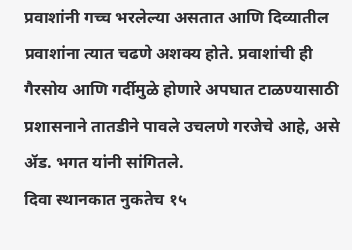प्रवाशांनी गच्च भरलेल्या असतात आणि दिव्यातील प्रवाशांना त्यात चढणे अशक्य होते. प्रवाशांची ही गैरसोय आणि गर्दीमुळे होणारे अपघात टाळण्यासाठी प्रशासनाने तातडीने पावले उचलणे गरजेचे आहे, असे ॲड. भगत यांनी सांगितले.
दिवा स्थानकात नुकतेच १५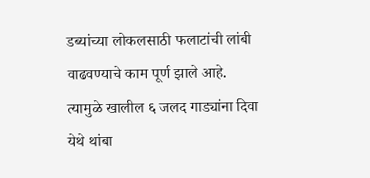डब्यांच्या लोकलसाठी फलाटांची लांबी वाढवण्याचे काम पूर्ण झाले आहे. त्यामुळे खालील ६ जलद गाड्यांना दिवा येथे थांबा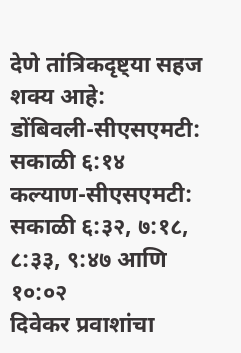देणे तांत्रिकदृष्ट्या सहज शक्य आहे:
डोंबिवली-सीएसएमटी: सकाळी ६:१४
कल्याण-सीएसएमटी: सकाळी ६:३२, ७:१८, ८:३३, ९:४७ आणि १०:०२
दिवेकर प्रवाशांचा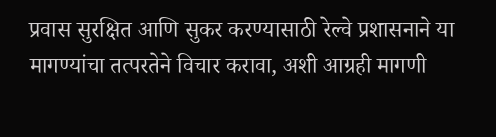प्रवास सुरक्षित आणि सुकर करण्यासाठी रेल्वे प्रशासनाने या मागण्यांचा तत्परतेने विचार करावा, अशी आग्रही मागणी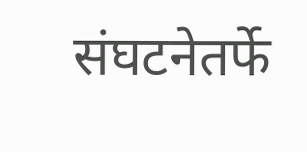संघटनेतर्फे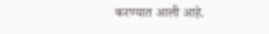करण्यात आली आहे.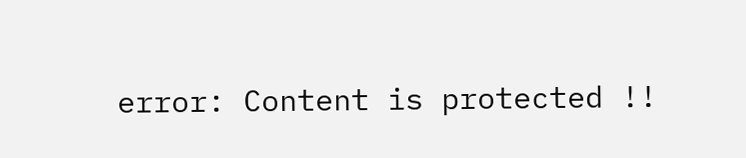error: Content is protected !!